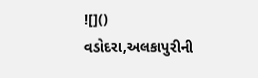![]()
વડોદરા,અલકાપુરીની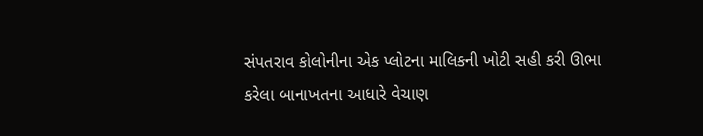સંપતરાવ કોલોનીના એક પ્લોટના માલિકની ખોટી સહી કરી ઊભા કરેલા બાનાખતના આધારે વેચાણ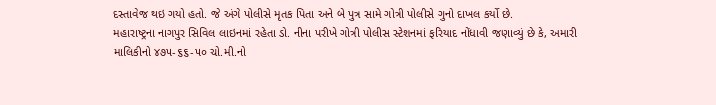દસ્તાવેજ થઇ ગયો હતો. જે અંગે પોલીસે મૃતક પિતા અને બે પુત્ર સામે ગોત્રી પોલીસે ગુનો દાખલ કર્યો છે.
મહારાષ્ટ્રના નાગપુર સિવિલ લાઇનમાં રહેતા ડો. નીના પરીખે ગોત્રી પોલીસ સ્ટેશનમાં ફરિયાદ નોંધાવી જણાવ્યું છે કે, અમારી માલિકીનો ૪૭૫-૬૬-૫૦ ચો.મી.નો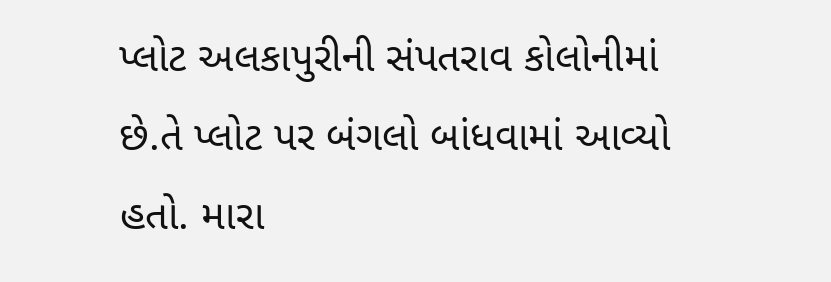પ્લોટ અલકાપુરીની સંપતરાવ કોલોનીમાં છે.તે પ્લોટ પર બંગલો બાંધવામાં આવ્યો હતો. મારા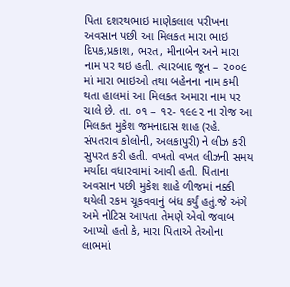પિતા દશરથભાઇ માણેકલાલ પરીખના અવસાન પછી આ મિલકત મારા ભાઇ દિપક,પ્રકાશ, ભરત, મીનાબેન અને મારા નામ પર થઇ હતી. ત્યારબાદ જૂન – ૨૦૦૯ માં મારા ભાઇઓ તથા બહેનના નામ કમી થતા હાલમાં આ મિલકત અમારા નામ પર ચાલે છે. તા. ૦૧ – ૧૨- ૧૯૯૨ ના રોજ આ મિલકત મુકેશ જમનાદાસ શાહ (રહે. સંપતરાવ કોલોની, અલકાપુરી) ને લીઝ કરી સુપરત કરી હતી. વખતો વખત લીઝની સમય મર્યાદા વધારવામાં આવી હતી. પિતાના અવસાન પછી મુકેશ શાહે ળીજમાં નક્કી થયેલી રકમ ચૂકવવાનું બંધ કર્યું હતું.જે અંગે અમે નોટિસ આપતા તેમણે એવો જવાબ આપ્યો હતો કે, મારા પિતાએ તેઓના લાભમાં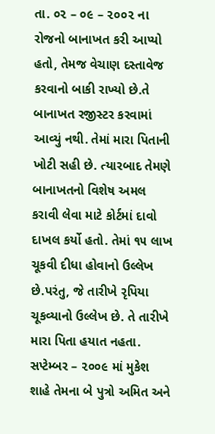તા. ૦૨ – ૦૯ – ૨૦૦૨ ના રોજનો બાનાખત કરી આપ્યો હતો, તેમજ વેચાણ દસ્તાવેજ કરવાનો બાકી રાખ્યો છે.તે બાનાખત રજીસ્ટર કરવામાં આવ્યું નથી. તેમાં મારા પિતાની ખોટી સહી છે. ત્યારબાદ તેમણે બાનાખતનો વિશેષ અમલ કરાવી લેવા માટે કોર્ટમાં દાવો દાખલ કર્યો હતો. તેમાં ૧૫ લાખ ચૂકવી દીધા હોવાનો ઉલ્લેખ છે.પરંતુ, જે તારીખે રૃપિયા ચૂકવ્યાનો ઉલ્લેખ છે. તે તારીખે મારા પિતા હયાત નહતા. સપ્ટેમ્બર – ૨૦૦૯ માં મુકેશ શાહે તેમના બે પુત્રો અમિત અને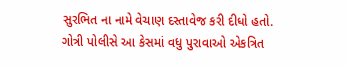સુરભિત ના નામે વેચાણ દસ્તાવેજ કરી દીધો હતો. ગોત્રી પોલીસે આ કેસમાં વધુ પુરાવાઓ એકત્રિત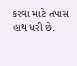કરવા માટે તપાસ હાથ ધરી છે.